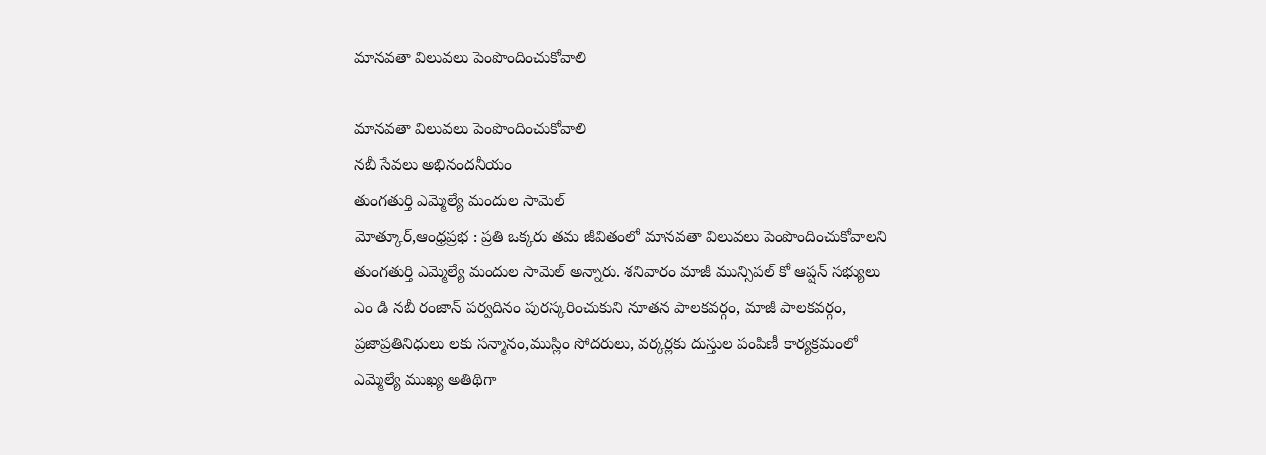మానవతా విలువలు పెంపొందించుకోవాలి

మానవతా విలువలు పెంపొందించుకోవాలి
నబీ సేవలు అభినందనీయం
తుంగతుర్తి ఎమ్మెల్యే మందుల సామెల్
మోత్కూర్,ఆంధ్రప్రభ : ప్రతి ఒక్కరు తమ జీవితంలో మానవతా విలువలు పెంపొందించుకోవాలని తుంగతుర్తి ఎమ్మెల్యే మందుల సామెల్ అన్నారు. శనివారం మాజీ మున్సిపల్ కో ఆప్షన్ సభ్యులు ఎం డి నబీ రంజాన్ పర్వదినం పురస్కరించుకుని నూతన పాలకవర్గం, మాజీ పాలకవర్గం, ప్రజాప్రతినిధులు లకు సన్మానం,ముస్లిం సోదరులు, వర్కర్లకు దుస్తుల పంపిణీ కార్యక్రమంలో ఎమ్మెల్యే ముఖ్య అతిథిగా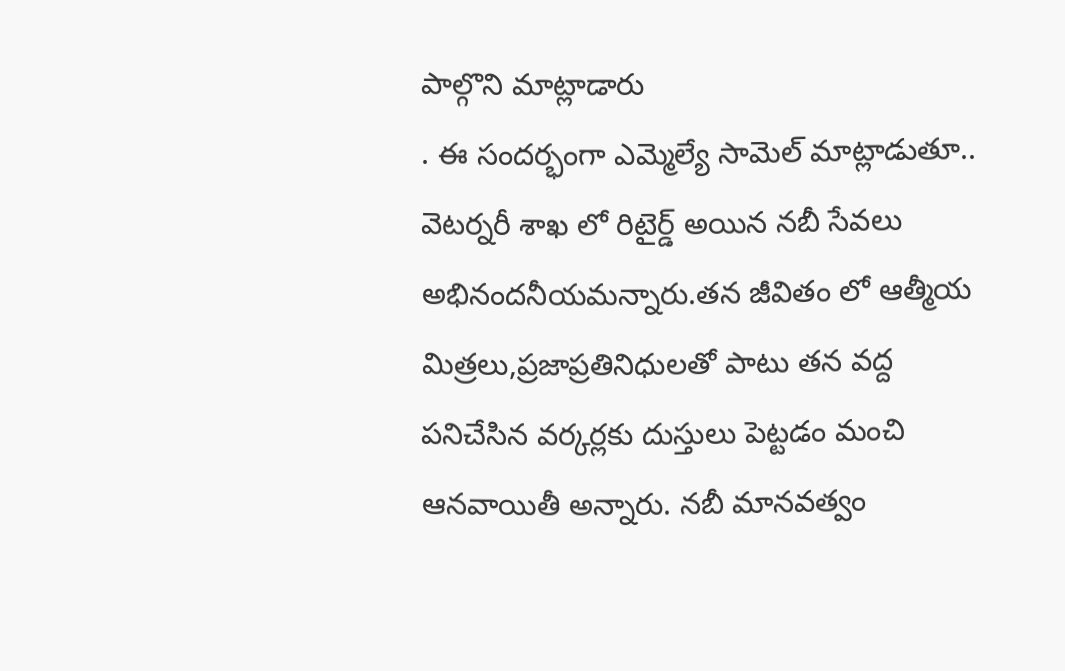పాల్గొని మాట్లాడారు
. ఈ సందర్భంగా ఎమ్మెల్యే సామెల్ మాట్లాడుతూ.. వెటర్నరీ శాఖ లో రిటైర్డ్ అయిన నబీ సేవలు అభినందనీయమన్నారు.తన జీవితం లో ఆత్మీయ మిత్రలు,ప్రజాప్రతినిధులతో పాటు తన వద్ద పనిచేసిన వర్కర్లకు దుస్తులు పెట్టడం మంచి ఆనవాయితీ అన్నారు. నబీ మానవత్వం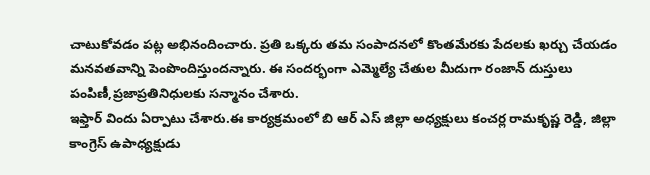చాటుకోవడం పట్ల అభినందించారు. ప్రతి ఒక్కరు తమ సంపాదనలో కొంతమేరకు పేదలకు ఖర్చు చేయడం మనవతవాన్ని పెంపొందిస్తుందన్నారు. ఈ సందర్భంగా ఎమ్మెల్యే చేతుల మీదుగా రంజాన్ దుస్తులు పంపిణీ,ప్రజాప్రతినిధులకు సన్మానం చేశారు.
ఇఫ్తార్ విందు ఏర్పాటు చేశారు.ఈ కార్యక్రమంలో బి ఆర్ ఎస్ జిల్లా అధ్యక్షులు కంచర్ల రామకృష్ణ రెడ్డి, జిల్లా కాంగ్రెస్ ఉపాధ్యక్షుడు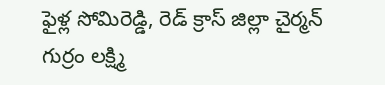ఫైళ్ల సోమిరెడ్డి, రెడ్ క్రాస్ జిల్లా చైర్మన్ గుర్రం లక్ష్మి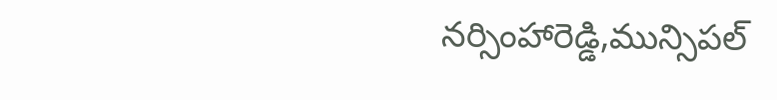నర్సింహారెడ్డి,మున్సిపల్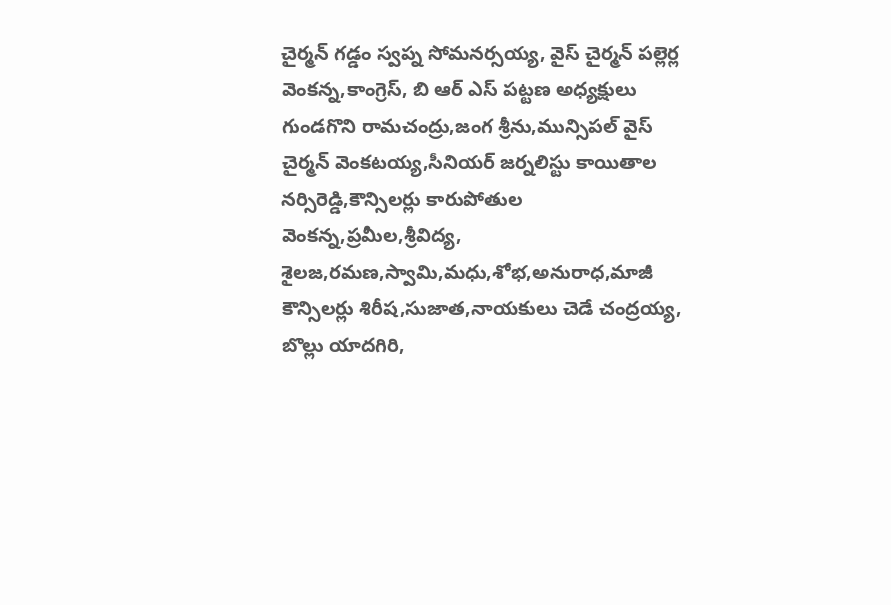చైర్మన్ గడ్డం స్వప్న సోమనర్సయ్య, వైస్ చైర్మన్ పల్లెర్ల వెంకన్న,కాంగ్రెస్, బి ఆర్ ఎస్ పట్టణ అధ్యక్షులు గుండగొని రామచంద్రు,జంగ శ్రీను,మున్సిపల్ వైస్ చైర్మన్ వెంకటయ్య,సీనియర్ జర్నలిస్టు కాయితాల నర్సిరెడ్డి,కౌన్సిలర్లు కారుపోతుల వెంకన్న,ప్రమీల,శ్రీవిద్య, శైలజ,రమణ,స్వామి,మధు,శోభ,అనురాధ,మాజీ కౌన్సిలర్లు శిరీష,సుజాత,నాయకులు చెడే చంద్రయ్య, బొల్లు యాదగిరి,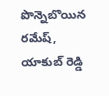పొన్నెబొయిన రమేష్, యాకుబ్ రెడ్డి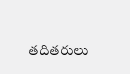తదితరులు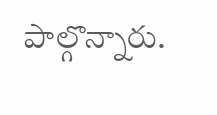పాల్గొన్నారు.